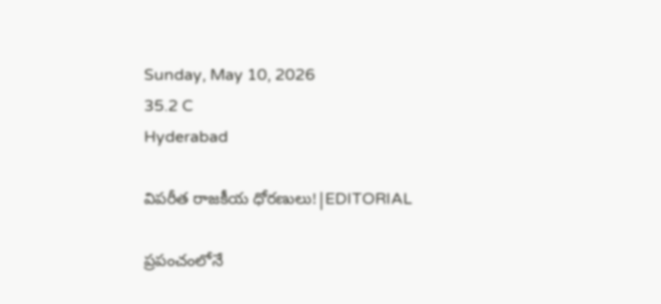Sunday, May 10, 2026
35.2 C
Hyderabad

విపరీత రాజకీయ ధోరణులు!|EDITORIAL

ప్రపంచంలోనే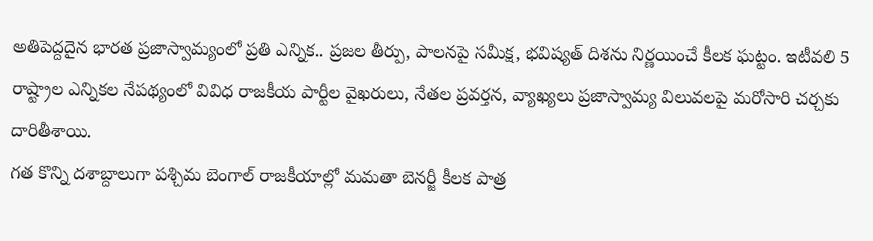అతిపెద్దదైన భారత ప్రజాస్వామ్యంలో ప్రతి ఎన్నిక.. ప్రజల తీర్పు, పాలనపై సమీక్ష, భవిష్యత్ దిశను నిర్ణయించే కీలక ఘట్టం. ఇటీవలి 5 రాష్ట్రాల ఎన్నికల నేపథ్యంలో వివిధ రాజకీయ పార్టీల వైఖరులు, నేతల ప్రవర్తన, వ్యాఖ్యలు ప్రజాస్వామ్య విలువలపై మరోసారి చర్చకు దారితీశాయి.
గత కొన్ని దశాబ్దాలుగా పశ్చిమ బెంగాల్ రాజకీయాల్లో మమతా బెనర్జీ కీలక పాత్ర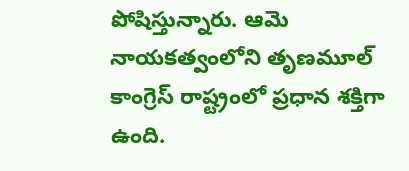పోషిస్తున్నారు. ఆమె నాయకత్వంలోని తృణమూల్ కాంగ్రెస్ రాష్ట్రంలో ప్రధాన శక్తిగా ఉంది.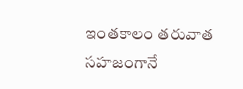ఇంతకాలం తరువాత సహజంగానే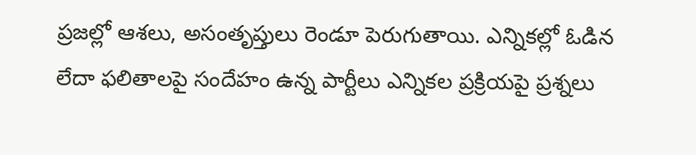ప్రజల్లో ఆశలు, అసంతృప్తులు రెండూ పెరుగుతాయి. ఎన్నికల్లో ఓడిన లేదా ఫలితాలపై సందేహం ఉన్న పార్టీలు ఎన్నికల ప్రక్రియపై ప్రశ్నలు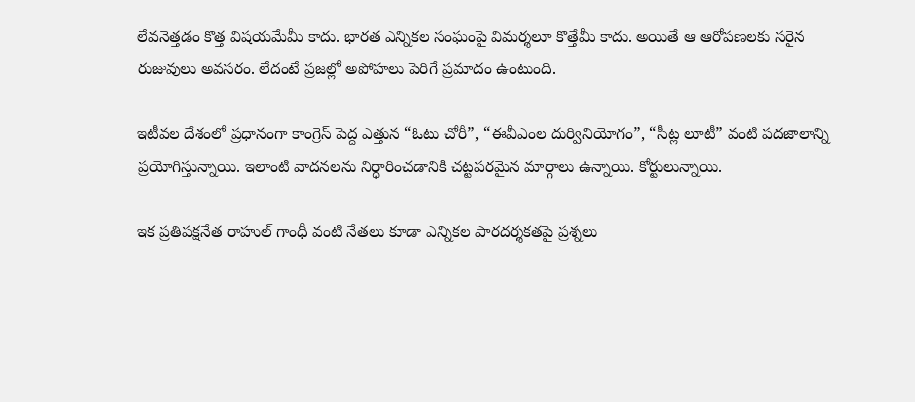లేవనెత్తడం కొత్త విషయమేమీ కాదు. భారత ఎన్నికల సంఘంపై విమర్శలూ కొత్తేమీ కాదు. అయితే ఆ ఆరోపణలకు సరైన రుజువులు అవసరం. లేదంటే ప్రజల్లో అపోహలు పెరిగే ప్రమాదం ఉంటుంది.

ఇటీవల దేశంలో ప్రధానంగా కాంగ్రెస్ పెద్ద ఎత్తున “ఓటు చోరీ”, “ఈవీఎంల దుర్వినియోగం”, “సీట్ల లూటీ” వంటి పదజాలాన్ని ప్రయోగిస్తున్నాయి. ఇలాంటి వాదనలను నిర్ధారించడానికి చట్టపరమైన మార్గాలు ఉన్నాయి. కోర్టులున్నాయి.

ఇక ప్రతిపక్షనేత రాహుల్ గాంధీ వంటి నేతలు కూడా ఎన్నికల పారదర్శకతపై ప్రశ్నలు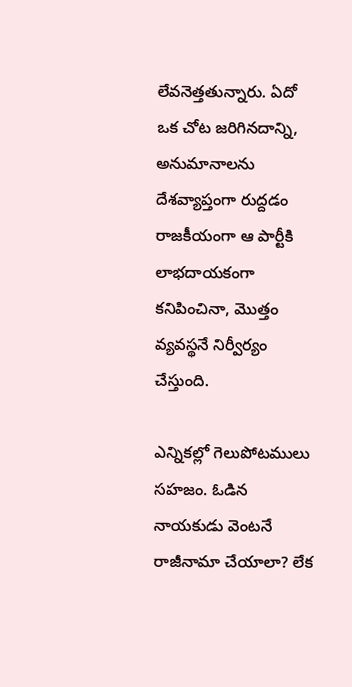లేవనెత్తతున్నారు. ఏదో ఒక చోట జరిగినదాన్ని, అనుమానాలను దేశవ్యాప్తంగా రుద్దడం రాజకీయంగా ఆ పార్టీకి లాభదాయకంగా కనిపించినా, మొత్తం వ్యవస్థనే నిర్వీర్యం చేస్తుంది.

ఎన్నికల్లో గెలుపోటములు సహజం. ఓడిన నాయకుడు వెంటనే రాజీనామా చేయాలా? లేక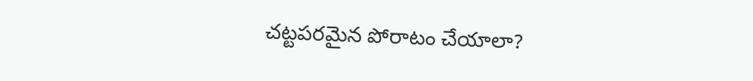చట్టపరమైన పోరాటం చేయాలా?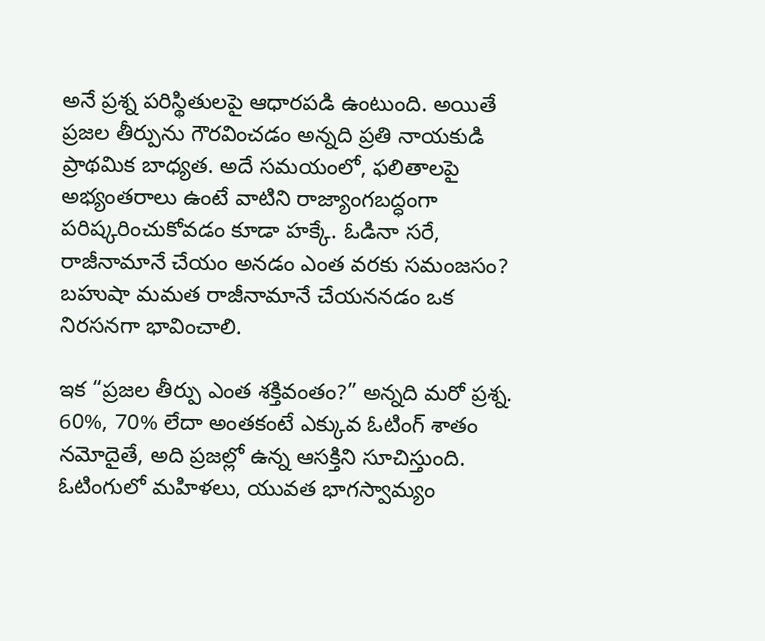అనే ప్రశ్న పరిస్థితులపై ఆధారపడి ఉంటుంది. అయితే ప్రజల తీర్పును గౌరవించడం అన్నది ప్రతి నాయకుడి ప్రాథమిక బాధ్యత. అదే సమయంలో, ఫలితాలపై అభ్యంతరాలు ఉంటే వాటిని రాజ్యాంగబద్ధంగా పరిష్కరించుకోవడం కూడా హక్కే. ఓడినా సరే, రాజీనామానే చేయం అనడం ఎంత వరకు సమంజసం? బహుషా మమత రాజీనామానే చేయననడం ఒక నిరసనగా భావించాలి.

ఇక “ప్రజల తీర్పు ఎంత శక్తివంతం?” అన్నది మరో ప్రశ్న. 60%, 70% లేదా అంతకంటే ఎక్కువ ఓటింగ్ శాతం నమోదైతే, అది ప్రజల్లో ఉన్న ఆసక్తిని సూచిస్తుంది. ఓటింగులో మహిళలు, యువత భాగస్వామ్యం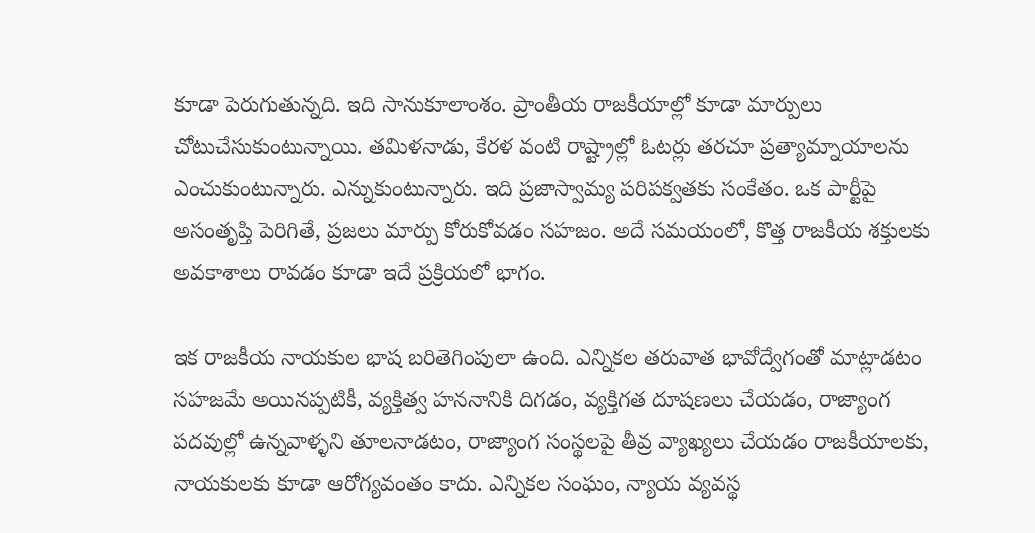కూడా పెరుగుతున్నది. ఇది సానుకూలాంశం. ప్రాంతీయ రాజకీయాల్లో కూడా మార్పులు చోటుచేసుకుంటున్నాయి. తమిళనాడు, కేరళ వంటి రాష్ట్రాల్లో ఓటర్లు తరచూ ప్రత్యామ్నాయాలను ఎంచుకుంటున్నారు. ఎన్నుకుంటున్నారు. ఇది ప్రజాస్వామ్య పరిపక్వతకు సంకేతం. ఒక పార్టీపై అసంతృప్తి పెరిగితే, ప్రజలు మార్పు కోరుకోవడం సహజం. అదే సమయంలో, కొత్త రాజకీయ శక్తులకు అవకాశాలు రావడం కూడా ఇదే ప్రక్రియలో భాగం.

ఇక రాజకీయ నాయకుల భాష బరితెగింపులా ఉంది. ఎన్నికల తరువాత భావోద్వేగంతో మాట్లాడటం సహజమే అయినప్పటికీ, వ్యక్తిత్వ హననానికి దిగడం, వ్యక్తిగత దూషణలు చేయడం, రాజ్యాంగ పదవుల్లో ఉన్నవాళ్ళని తూలనాడటం, రాజ్యాంగ సంస్థలపై తీవ్ర వ్యాఖ్యలు చేయడం రాజకీయాలకు, నాయకులకు కూడా ఆరోగ్యవంతం కాదు. ఎన్నికల సంఘం, న్యాయ వ్యవస్థ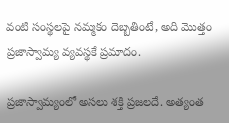వంటి సంస్థలపై నమ్మకం దెబ్బతింటే, అది మొత్తం ప్రజాస్వామ్య వ్యవస్థకే ప్రమాదం.

ప్రజాస్వామ్యంలో అసలు శక్తి ప్రజలదే. అత్యంత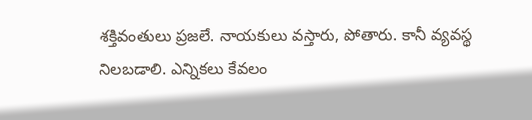శక్తివంతులు ప్రజలే. నాయకులు వస్తారు, పోతారు. కానీ వ్యవస్థ నిలబడాలి. ఎన్నికలు కేవలం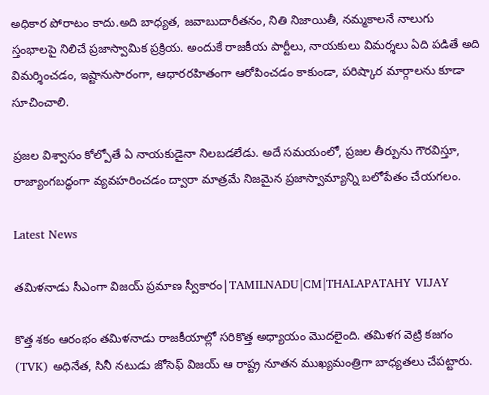అధికార పోరాటం కాదు.అది బాధ్యత, జవాబుదారీతనం, నితి నిజాయితీ, నమ్మకాలనే నాలుగు స్తంభాలపై నిలిచే ప్రజాస్వామిక ప్రక్రియ. అందుకే రాజకీయ పార్టీలు, నాయకులు విమర్శలు ఏది పడితే అది విమర్శించడం, ఇష్టానుసారంగా, ఆధారరహితంగా ఆరోపించడం కాకుండా, పరిష్కార మార్గాలను కూడా సూచించాలి.

ప్రజల విశ్వాసం కోల్పోతే ఏ నాయకుడైనా నిలబడలేడు. అదే సమయంలో, ప్రజల తీర్పును గౌరవిస్తూ, రాజ్యాంగబద్ధంగా వ్యవహరించడం ద్వారా మాత్రమే నిజమైన ప్రజాస్వామ్యాన్ని బలోపేతం చేయగలం.

Latest News

తమిళనాడు సీఎంగా విజయ్ ప్రమాణ స్వీకారం|TAMILNADU|CM|THALAPATAHY VIJAY

కొత్త శకం ఆరంభం తమిళనాడు రాజకీయాల్లో సరికొత్త అధ్యాయం మొదలైంది. తమిళగ వెట్రి కజగం (TVK) అధినేత, సినీ నటుడు జోసెఫ్ విజయ్ ఆ రాష్ట్ర నూతన ముఖ్యమంత్రిగా బాధ్యతలు చేపట్టారు.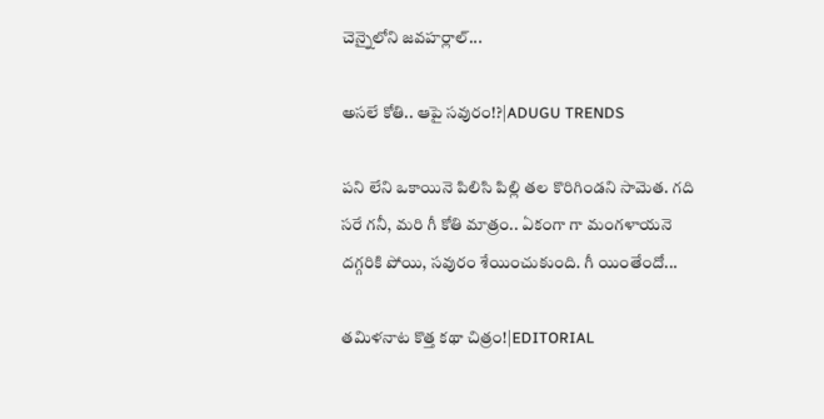చెన్నైలోని జవహర్లాల్...

అసలే కోతి.. ఆపై సవురం!?|ADUGU TRENDS

పని లేని ఒకాయినె పిలిసి పిల్లి తల కొరిగిండని సామెత. గది సరే గనీ, మరి గీ కోతి మాత్రం.. ఏకంగా గా మంగళాయనె దగ్గరికి పోయి, సవురం శేయించుకుంది. గీ యింతేందో...

తమిళనాట కొత్త కథా చిత్రం!|EDITORIAL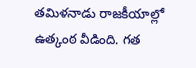తమిళనాడు రాజకీయాల్లో ఉత్కంఠ వీడింది. గత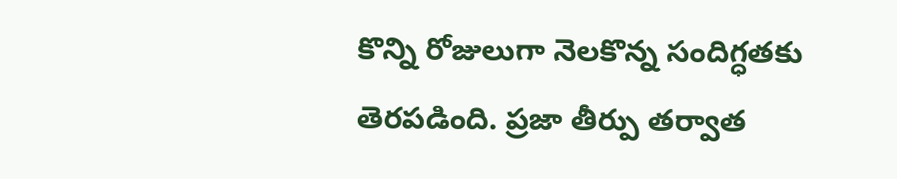కొన్ని రోజులుగా నెలకొన్న సందిగ్ధతకు తెరపడింది. ప్రజా తీర్పు తర్వాత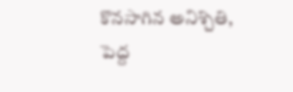కొనసాగిన అనిశ్చితి, పెద్ద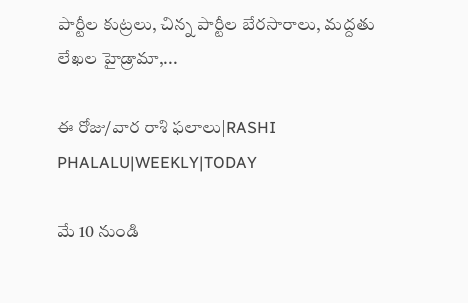పార్టీల కుట్రలు, చిన్న పార్టీల బేరసారాలు, మద్దతు లేఖల హైడ్రామా,...

ఈ రోజు/వార రాశి ఫలాలు|RASHI PHALALU|WEEKLY|TODAY

మే 10 నుండి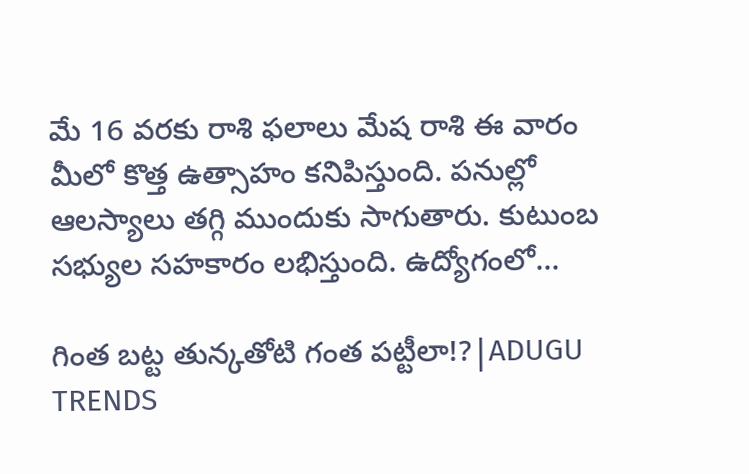మే 16 వరకు రాశి ఫలాలు మేష రాశి ఈ వారం మీలో కొత్త ఉత్సాహం కనిపిస్తుంది. పనుల్లో ఆలస్యాలు తగ్గి ముందుకు సాగుతారు. కుటుంబ సభ్యుల సహకారం లభిస్తుంది. ఉద్యోగంలో...

గింత బట్ట తున్కతోటి గంత పట్టీలా!?|ADUGU TRENDS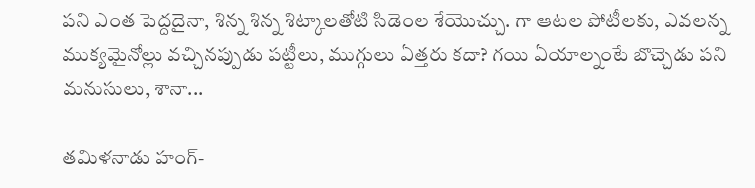పని ఎంత పెద్దదైనా, శిన్న శిన్న శిట్కాలతోటి సిడెంల శేయొచ్చు. గా ఆటల పోటీలకు, ఎవలన్న ముక్యమైనోల్లు వచ్చినప్పుడు పట్టీలు, ముగ్గులు ఏత్తరు కదా? గయి ఏయాల్నంటే బొచ్చెడు పని మనుసులు, శానా...

తమిళనాడు హంగ్-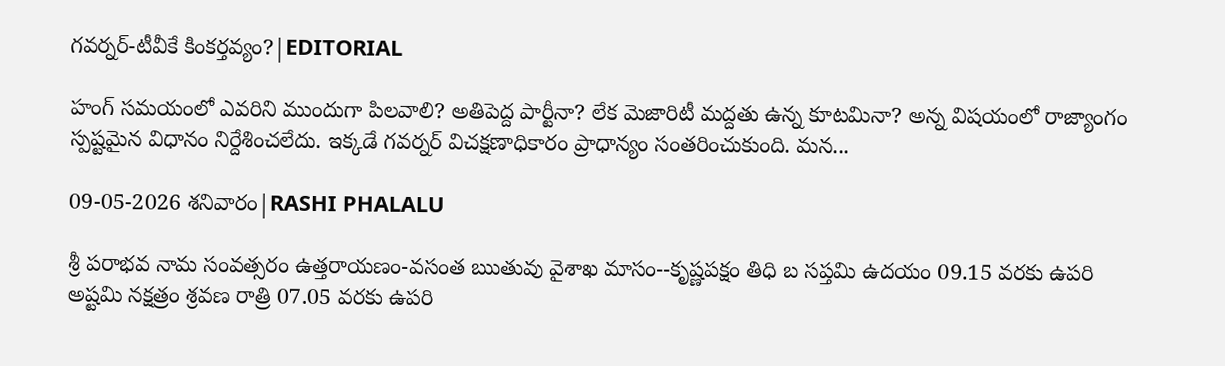గవర్నర్-టీవీకే కింకర్తవ్యం?|EDITORIAL

హంగ్ సమయంలో ఎవరిని ముందుగా పిలవాలి? అతిపెద్ద పార్టీనా? లేక మెజారిటీ మద్దతు ఉన్న కూటమినా? అన్న విషయంలో రాజ్యాంగం స్పష్టమైన విధానం నిర్దేశించలేదు. ఇక్కడే గవర్నర్ విచక్షణాధికారం ప్రాధాన్యం సంతరించుకుంది. మన...

09-05-2026 శనివారం|RASHI PHALALU

శ్రీ పరాభవ నామ సంవత్సరం ఉత్తరాయణం-వసంత ఋతువు వైశాఖ మాసం--కృష్ణపక్షం తిధి బ సప్తమి ఉదయం 09.15 వరకు ఉపరి అష్టమి నక్షత్రం శ్రవణ రాత్రి 07.05 వరకు ఉపరి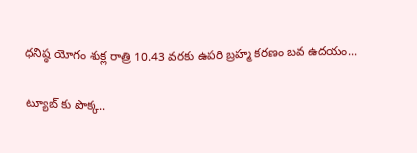ధనిష్ఠ యోగం శుక్ల రాత్రి 10.43 వరకు ఉపరి బ్రహ్మ కరణం బవ ఉదయం...

ట్యూబ్ కు పొక్క..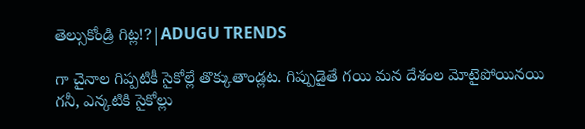తెల్సుకోండ్రి గిట్ల!?|ADUGU TRENDS

గా చైనాల గిప్పటికీ సైకోల్లే తొక్కుతాండ్లట. గిప్పుడైతే గయి మన దేశంల మోటైపోయినయి గనీ, ఎన్కటికి సైకోల్లు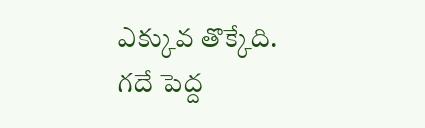ఎక్కువ తొక్కేది. గదే పెద్ద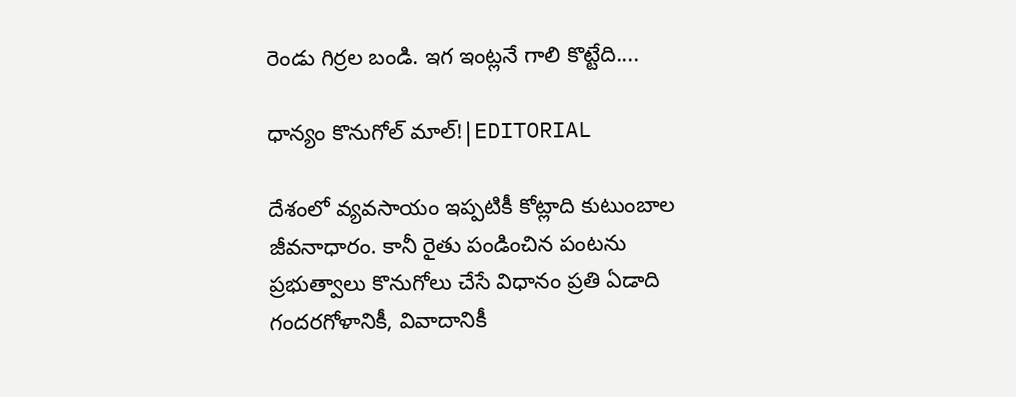రెండు గిర్రల బండి. ఇగ ఇంట్లనే గాలి కొట్టేది....

ధాన్యం కొనుగోల్ మాల్!|EDITORIAL

దేశంలో వ్యవసాయం ఇప్పటికీ కోట్లాది కుటుంబాల జీవనాధారం. కానీ రైతు పండించిన పంటను ప్రభుత్వాలు కొనుగోలు చేసే విధానం ప్రతి ఏడాది గందరగోళానికీ, వివాదానికీ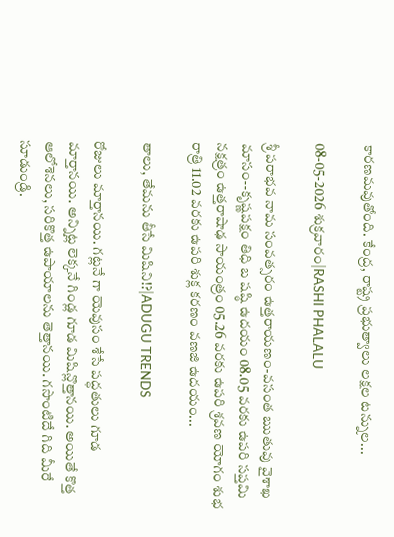కారణమవుతోంది. కేంద్ర, రాష్ట్ర ప్రభుత్వాలు లక్షల టన్నుల...

08-05-2026 శుక్రవారం|RASHI PHALALU

శ్రీ పరాభవ నామ సంవత్సరం ఉత్తరాయణం-వసంత ఋతువు వైశాఖ మాసం--కృష్ణపక్షం తిధి బ షష్ఠి ఉదయం 08.05 వరకు ఉపరి సప్తమి నక్షత్రం ఉత్తరాషాఢ సాయంత్రం 05.26 వరకు ఉపరి శ్రవణ యోగం శుభ రాత్రి 11.02 వరకు ఉపరి శుక్ల కరణం వణజి ఉదయం...

తాలు, తేమను తీసే మిషిని!?|ADUGU TRENDS

రోజులు మార్తానయి. గట్లనే గా యెవుసం శేసే పద్ధతులు గూడ మార్తానయి. అన్నిట్ల లెక్కనే గిండ్ల గూడ మిషిన్లొత్తానయి. అయితే కొత్త ఆలోశెనలు, సరికొత్త ఉపాయాలను తెత్తానయి. గసొంటిదే గిది మీరే సూడుండ్రి.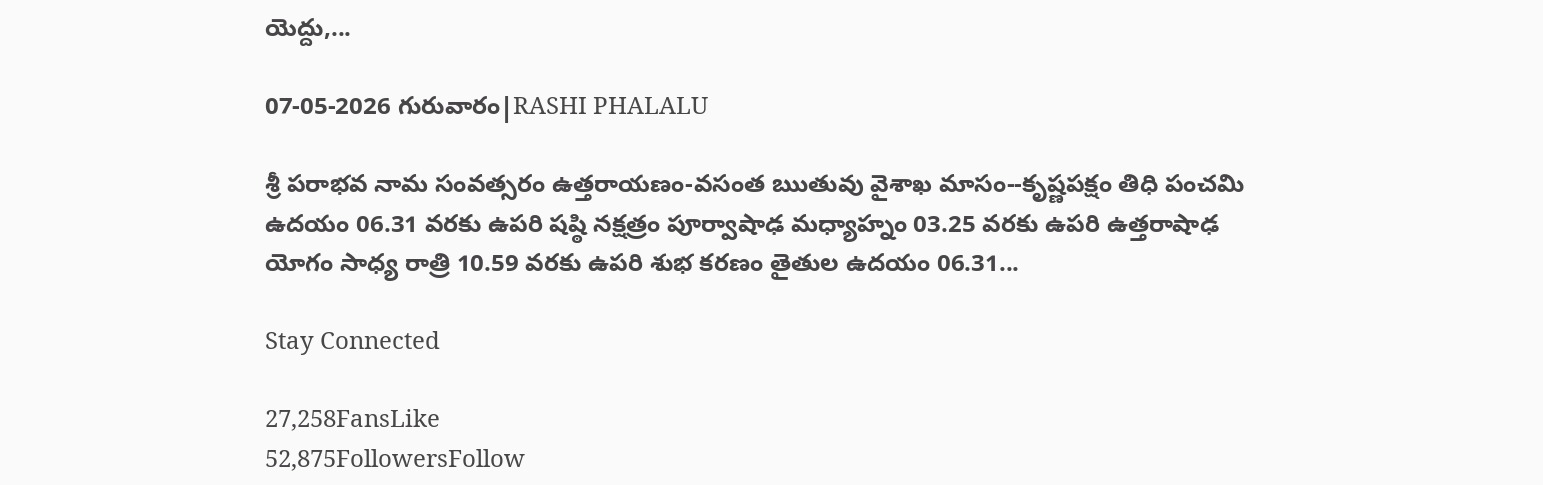యెద్దు,...

07-05-2026 గురువారం|RASHI PHALALU

శ్రీ పరాభవ నామ సంవత్సరం ఉత్తరాయణం-వసంత ఋతువు వైశాఖ మాసం--కృష్ణపక్షం తిధి పంచమి ఉదయం 06.31 వరకు ఉపరి షష్ఠి నక్షత్రం పూర్వాషాఢ మధ్యాహ్నం 03.25 వరకు ఉపరి ఉత్తరాషాఢ యోగం సాధ్య రాత్రి 10.59 వరకు ఉపరి శుభ కరణం తైతుల ఉదయం 06.31...

Stay Connected

27,258FansLike
52,875FollowersFollow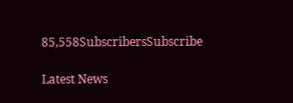85,558SubscribersSubscribe

Latest News